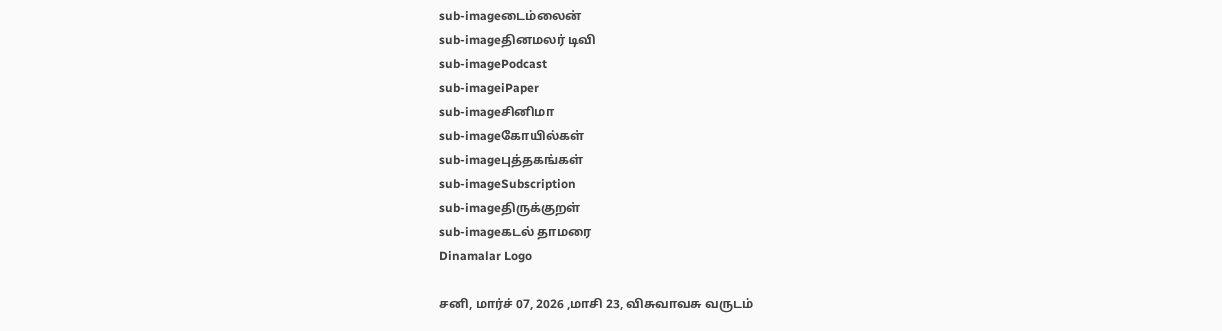sub-imageடைம்லைன்
sub-imageதினமலர் டிவி
sub-imagePodcast
sub-imageiPaper
sub-imageசினிமா
sub-imageகோயில்கள்
sub-imageபுத்தகங்கள்
sub-imageSubscription
sub-imageதிருக்குறள்
sub-imageகடல் தாமரை
Dinamalar Logo

சனி, மார்ச் 07, 2026 ,மாசி 23, விசுவாவசு வருடம்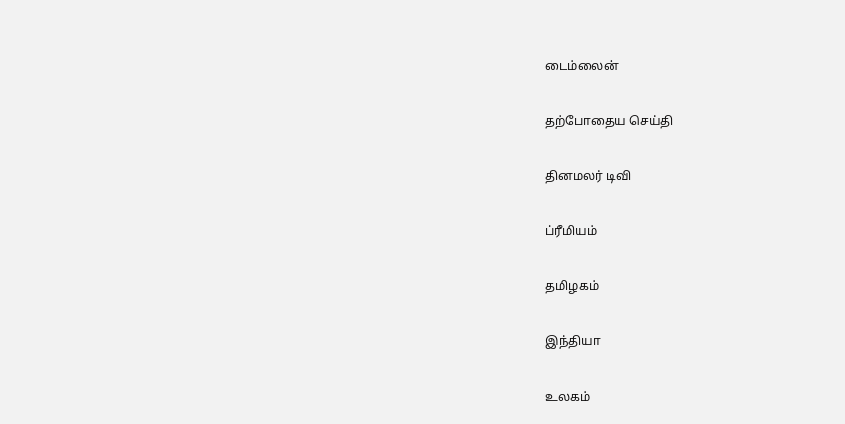டைம்லைன்


தற்போதைய செய்தி


தினமலர் டிவி


ப்ரீமியம்


தமிழகம்


இந்தியா


உலகம்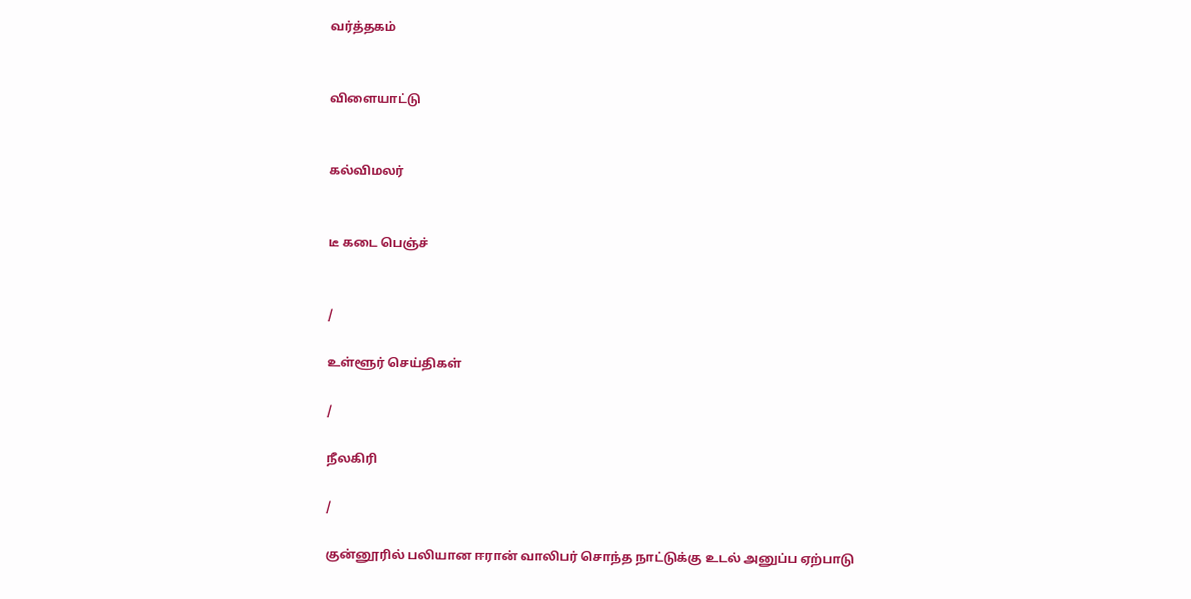வர்த்தகம்


விளையாட்டு


கல்விமலர்


டீ கடை பெஞ்ச்


/

உள்ளூர் செய்திகள்

/

நீலகிரி

/

குன்னூரில் பலியான ஈரான் வாலிபர் சொந்த நாட்டுக்கு உடல் அனுப்ப ஏற்பாடு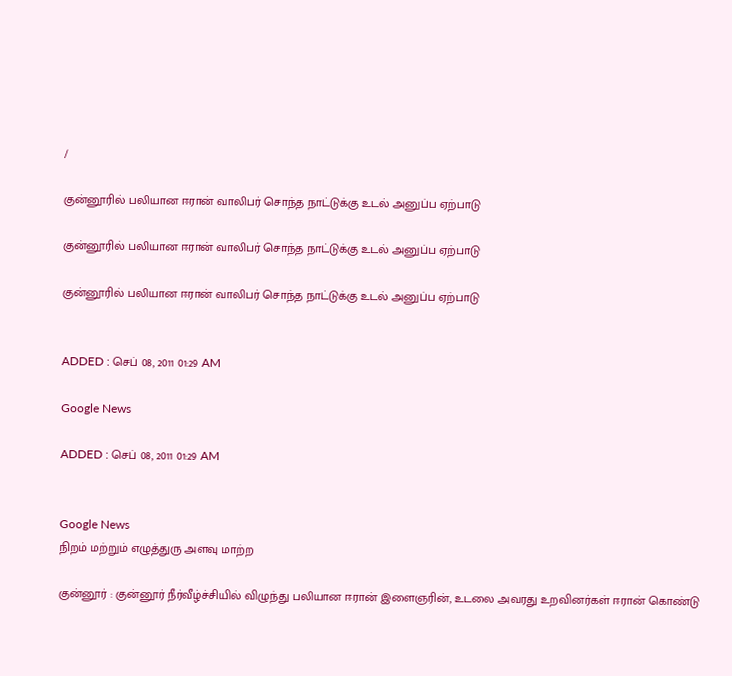/

குன்னூரில் பலியான ஈரான் வாலிபர் சொந்த நாட்டுக்கு உடல் அனுப்ப ஏற்பாடு

குன்னூரில் பலியான ஈரான் வாலிபர் சொந்த நாட்டுக்கு உடல் அனுப்ப ஏற்பாடு

குன்னூரில் பலியான ஈரான் வாலிபர் சொந்த நாட்டுக்கு உடல் அனுப்ப ஏற்பாடு


ADDED : செப் 08, 2011 01:29 AM

Google News

ADDED : செப் 08, 2011 01:29 AM


Google News
நிறம் மற்றும் எழுத்துரு அளவு மாற்ற

குன்னூர் : குன்னூர் நீர்வீழ்ச்சியில் விழுந்து பலியான ஈரான் இளைஞரின், உடலை அவரது உறவினர்கள் ஈரான் கொண்டு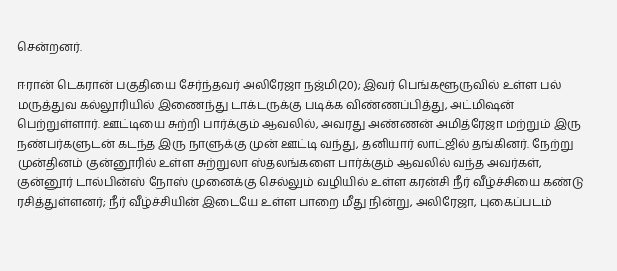சென்றனர்.

ஈரான் டெகரான் பகுதியை சேர்ந்தவர் அலிரேஜா நஜ்மி(20); இவர் பெங்களூருவில் உள்ள பல் மருத்துவ கல்லூரியில் இணைந்து டாக்டருக்கு படிக்க விண்ணப்பித்து, அட்மிஷன் பெற்றுள்ளார். ஊட்டியை சுற்றி பார்க்கும் ஆவலில், அவரது அண்ணன் அமித்ரேஜா மற்றும் இரு நண்பர்களுடன் கடந்த இரு நாளுக்கு முன் ஊட்டி வந்து, தனியார் லாட்ஜில் தங்கினர். நேற்று முன்தினம் குன்னூரில் உள்ள சுற்றுலா ஸ்தலங்களை பார்க்கும் ஆவலில் வந்த அவர்கள், குன்னூர் டால்பின்ஸ் நோஸ் முனைக்கு செல்லும் வழியில் உள்ள கரன்சி நீர் வீழ்ச்சியை கண்டு ரசித்துள்ளனர்; நீர் வீழ்ச்சியின் இடையே உள்ள பாறை மீது நின்று, அலிரேஜா, புகைப்படம்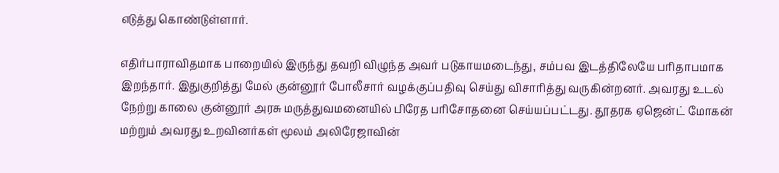எடுத்து கொண்டுள்ளார்.

எதிர்பாராவிதமாக பாறையில் இருந்து தவறி விழுந்த அவர் படுகாயமடைந்து, சம்பவ இடத்திலேயே பரிதாபமாக இறந்தார். இதுகுறித்து மேல் குன்னூர் போலீசார் வழக்குப்பதிவு செய்து விசாரித்து வருகின்றனர். அவரது உடல் நேற்று காலை குன்னூர் அரசு மருத்துவமனையில் பிரேத பரிசோதனை செய்யப்பட்டது. தூதரக ஏஜென்ட் மோகன் மற்றும் அவரது உறவினர்கள் மூலம் அலிரேஜாவின்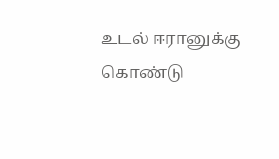உடல் ஈரானுக்கு கொண்டு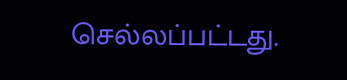செல்லப்பட்டது.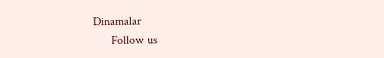Dinamalar
      Follow us